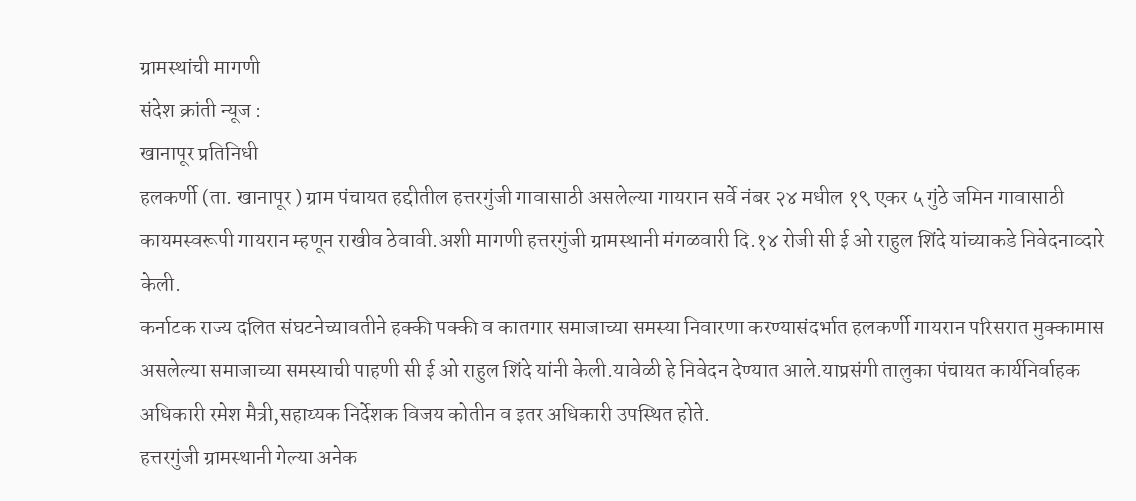ग्रामस्थांची मागणी
संदेश क्रांती न्यूज :
खानापूर प्रतिनिधी
हलकर्णी (ता. खानापूर ) ग्राम पंचायत हद्दीतील हत्तरगुंजी गावासाठी असलेल्या गायरान सर्वे नंबर २४ मधील १९ एकर ५ गुंठे जमिन गावासाठी कायमस्वरूपी गायरान म्हणून राखीव ठेवावी.अशी मागणी हत्तरगुंजी ग्रामस्थानी मंगळवारी दि.१४ रोजी सी ई ओ राहुल शिंदे यांच्याकडे निवेदनाव्दारे केली.
कर्नाटक राज्य दलित संघटनेच्यावतीने हक्की पक्की व कातगार समाजाच्या समस्या निवारणा करण्यासंदर्भात हलकर्णी गायरान परिसरात मुक्कामास असलेल्या समाजाच्या समस्याची पाहणी सी ई ओ राहुल शिंदे यांनी केली.यावेळी हे निवेदन देण्यात आले.याप्रसंगी तालुका पंचायत कार्यनिर्वाहक अधिकारी रमेश मैत्री,सहाय्यक निर्देशक विजय कोतीन व इतर अधिकारी उपस्थित होते.
हत्तरगुंजी ग्रामस्थानी गेल्या अनेक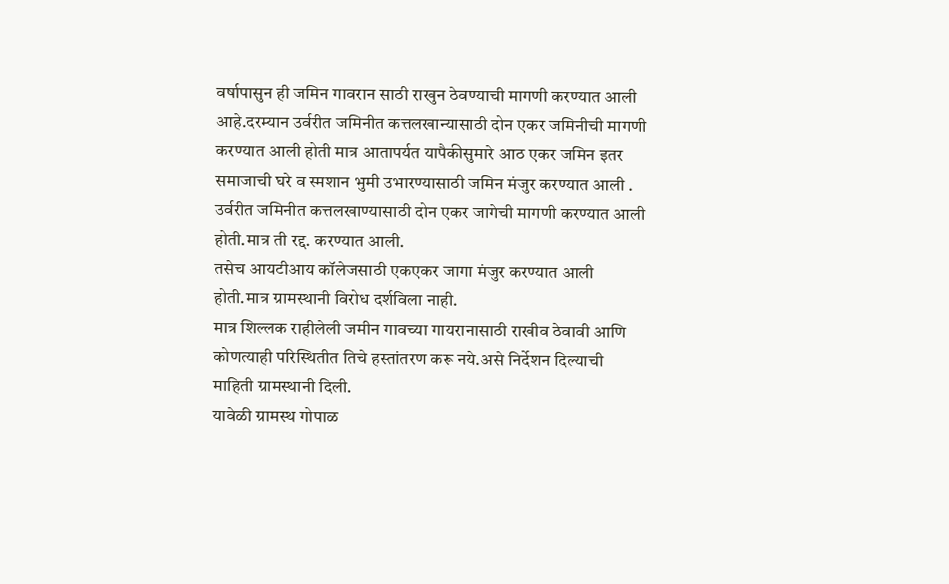वर्षापासुन ही जमिन गावरान साठी राखुन ठेवण्याची मागणी करण्यात आली आहे.दरम्यान उर्वरीत जमिनीत कत्तलखान्यासाठी दोन एकर जमिनीची मागणी करण्यात आली होती मात्र आतापर्यत यापैकीसुमारे आठ एकर जमिन इतर समाजाची घरे व स्मशान भुमी उभारण्यासाठी जमिन मंजुर करण्यात आली .
उर्वरीत जमिनीत कत्तलखाण्यासाठी दोन एकर जागेची मागणी करण्यात आली होती.मात्र ती रद्द. करण्यात आली.
तसेच आयटीआय कॉलेजसाठी एकएकर जागा मंजुर करण्यात आली होती.मात्र ग्रामस्थानी विरोध दर्शविला नाही.
मात्र शिल्लक राहीलेली जमीन गावच्या गायरानासाठी राखीव ठेवावी आणि कोणत्याही परिस्थितीत तिचे हस्तांतरण करू नये.असे निर्देशन दिल्याची माहिती ग्रामस्थानी दिली.
यावेळी ग्रामस्थ गोपाळ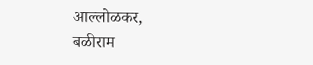आल्लोळकर,
बळीराम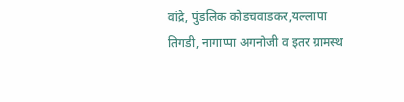वांद्रे, पुंडलिक कोडचवाडकर,यल्लापा तिगडी, नागाप्पा अगनोजी व इतर ग्रामस्थ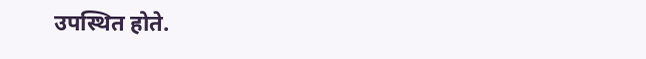उपस्थित होते.